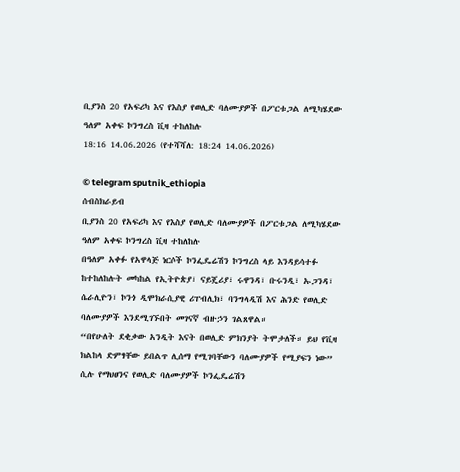ቢያንስ 20 የአፍሪካ እና የእስያ የወሊድ ባለሙያዎች በፖርቱጋል ለሚካሄደው ዓለም አቀፍ ኮንግረስ ቪዛ ተከለከሉ
18:16 14.06.2026 (የተሻሻለ: 18:24 14.06.2026)

© telegram sputnik_ethiopia
ሰብስክራይብ
ቢያንስ 20 የአፍሪካ እና የእስያ የወሊድ ባለሙያዎች በፖርቱጋል ለሚካሄደው ዓለም አቀፍ ኮንግረስ ቪዛ ተከለከሉ
በዓለም አቀፉ የአዋላጅ ነርሶች ኮንፌዴሬሽን ኮንግረስ ላይ እንዳይሳተፉ ከተከለከሉት መካከል የኢትዮጵያ፣ ናይጄሪያ፣ ሩዋንዳ፣ ቡሩንዲ፣ ኡጋንዳ፣ ሴራሊዮን፣ ኮንጎ ዲሞክራሲያዊ ሪፐብሊክ፣ ባንግላዲሽ እና ሕንድ የወሊድ ባለሙያዎች እንደሚገኙበት መገናኛ ብዙኃን ገልጸዋል።
“በየሁለት ደቂቃው አንዲት እናት በወሊድ ምክንያት ትሞታለች። ይህ የቪዛ ክልከላ ድምፃቸው ይበልጥ ሊሰማ የሚገባቸውን ባለሙያዎች የሚያፍን ነው” ሲሉ የማህፀንና የወሊድ ባለሙያዎች ኮንፌዴሬሽን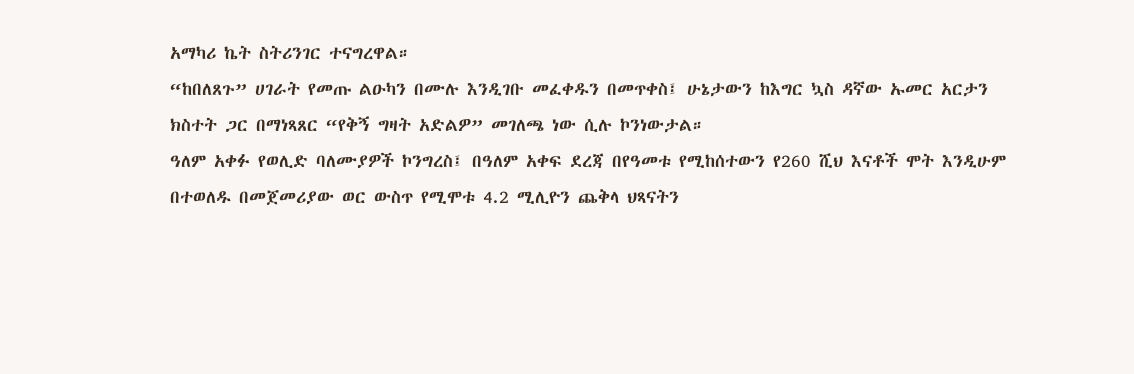አማካሪ ኬት ስትሪንገር ተናግረዋል።
“ከበለጸጉ” ሀገራት የመጡ ልዑካን በሙሉ እንዲገቡ መፈቀዱን በመጥቀስ፤ ሁኔታውን ከእግር ኳስ ዳኛው ኡመር አርታን ክስተት ጋር በማነጻጸር “የቅኝ ግዛት አድልዎ” መገለጫ ነው ሲሉ ኮንነውታል።
ዓለም አቀፉ የወሊድ ባለሙያዎች ኮንግረስ፤ በዓለም አቀፍ ደረጃ በየዓመቱ የሚከሰተውን የ260 ሺህ እናቶች ሞት እንዲሁም በተወለዱ በመጀመሪያው ወር ውስጥ የሚሞቱ 4.2 ሚሊዮን ጨቅላ ህጻናትን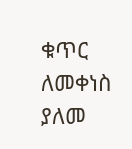ቁጥር ለመቀነስ ያለመ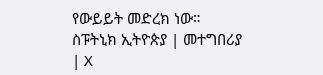የውይይት መድረክ ነው።
ስፑትኒክ ኢትዮጵያ | መተግበሪያ | X